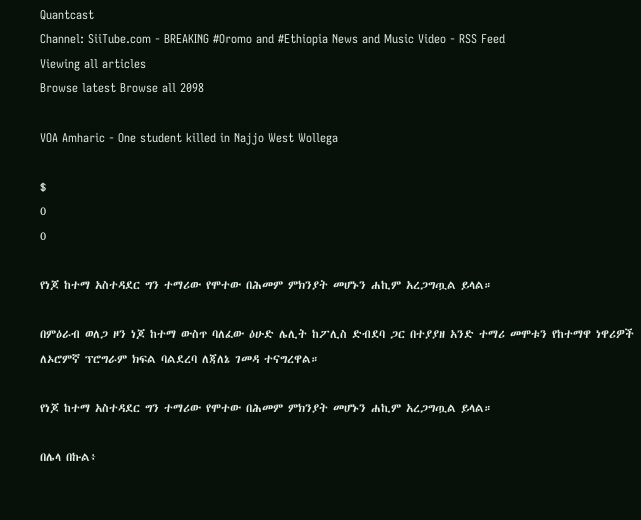Quantcast
Channel: SiiTube.com - BREAKING #Oromo and #Ethiopia News and Music Video - RSS Feed
Viewing all articles
Browse latest Browse all 2098

VOA Amharic - One student killed in Najjo West Wollega

$
0
0

የነጆ ከተማ አስተዳደር ግን ተማሪው የሞተው በሕመም ምክንያት መሆኑን ሐኪም አረጋግጧል ይላል።

በምዕራብ ወለጋ ዞን ነጆ ከተማ ውስጥ ባለፈው ዕሁድ ሌሊት ከፖሊስ ድብደባ ጋር በተያያዘ አንድ ተማሪ መሞቱን የከተማዋ ነዋሪዎች ለኦሮምኛ ፕሮግራም ክፍል ባልደረባ ለጃለኔ ገመዳ ተናግረዋል።

የነጆ ከተማ አስተዳደር ግን ተማሪው የሞተው በሕመም ምክንያት መሆኑን ሐኪም አረጋግጧል ይላል።

በሌላ በኩል፥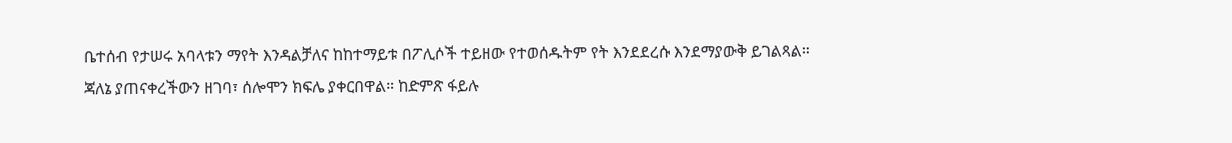ቤተሰብ የታሠሩ አባላቱን ማየት እንዳልቻለና ከከተማይቱ በፖሊሶች ተይዘው የተወሰዱትም የት እንደደረሱ እንደማያውቅ ይገልጻል። ጃለኔ ያጠናቀረችውን ዘገባ፣ ሰሎሞን ክፍሌ ያቀርበዋል። ከድምጽ ፋይሉ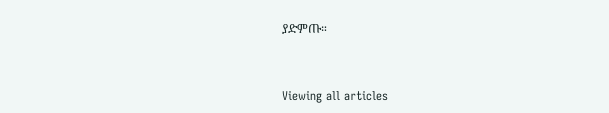ያድምጡ።


Viewing all articles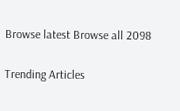Browse latest Browse all 2098

Trending Articles